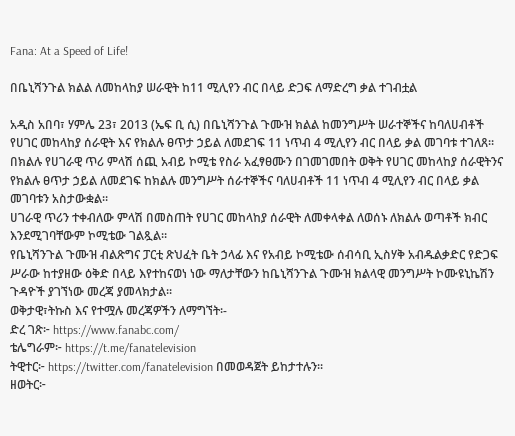Fana: At a Speed of Life!

በቤኒሻንጉል ክልል ለመከላከያ ሠራዊት ከ11 ሚሊየን ብር በላይ ድጋፍ ለማድረግ ቃል ተገብቷል

አዲስ አበባ፣ ሃምሌ 23፣ 2013 (ኤፍ ቢ ሲ) በቤኒሻንጉል ጉሙዝ ክልል ከመንግሥት ሠራተኞችና ከባለሀብቶች የሀገር መከላከያ ሰራዊት እና የክልሉ ፀጥታ ኃይል ለመደገፍ 11 ነጥብ 4 ሚሊየን ብር በላይ ቃል መገባቱ ተገለጸ።
በክልሉ የሀገራዊ ጥሪ ምላሽ ሰጪ አብይ ኮሚቴ የስራ አፈፃፀሙን በገመገመበት ወቅት የሀገር መከላከያ ሰራዊትንና የክልሉ ፀጥታ ኃይል ለመደገፍ ከክልሉ መንግሥት ሰራተኞችና ባለሀብቶች 11 ነጥብ 4 ሚሊየን ብር በላይ ቃል መገባቱን አስታውቋል።
ሀገራዊ ጥሪን ተቀብለው ምላሽ በመስጠት የሀገር መከላከያ ሰራዊት ለመቀላቀል ለወሰኑ ለክልሉ ወጣቶች ክብር እንደሚገባቸውም ኮሚቴው ገልጿል።
የቤኒሻንጉል ጉሙዝ ብልጽግና ፓርቲ ጽህፈት ቤት ኃላፊ እና የአብይ ኮሚቴው ሰብሳቢ ኢስሃቅ አብዱልቃድር የድጋፍ ሥራው ከተያዘው ዕቅድ በላይ እየተከናወነ ነው ማለታቸውን ከቤኒሻንጉል ጉሙዝ ክልላዊ መንግሥት ኮሙዩኒኬሽን ጉዳዮች ያገኘነው መረጃ ያመላክታል፡፡
ወቅታዊ፣ትኩስ እና የተሟሉ መረጃዎችን ለማግኘት፡-
ድረ ገጽ፦ https://www.fanabc.com/
ቴሌግራም፦ https://t.me/fanatelevision
ትዊተር፦ https://twitter.com/fanatelevision በመወዳጀት ይከታተሉን፡፡
ዘወትር፦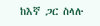ከእኛ ጋር ስላሉ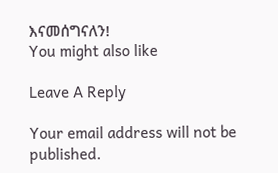እናመሰግናለን!
You might also like

Leave A Reply

Your email address will not be published.